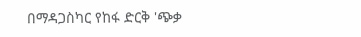በማዳጋስካር የከፋ ድርቅ 'ጭቃ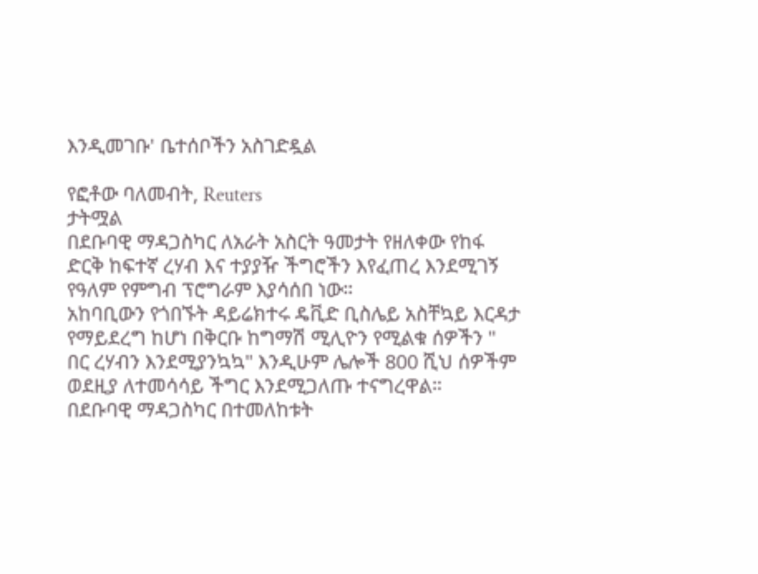እንዲመገቡ' ቤተሰቦችን አስገድዷል

የፎቶው ባለመብት, Reuters
ታትሟል
በደቡባዊ ማዳጋስካር ለአራት አስርት ዓመታት የዘለቀው የከፋ ድርቅ ከፍተኛ ረሃብ እና ተያያዥ ችግሮችን እየፈጠረ እንደሚገኝ የዓለም የምግብ ፕሮግራም እያሳሰበ ነው።
አከባቢውን የጎበኙት ዳይሬክተሩ ዴቪድ ቢስሌይ አስቸኳይ እርዳታ የማይደረግ ከሆነ በቅርቡ ከግማሽ ሚሊዮን የሚልቁ ሰዎችን " በር ረሃብን እንደሚያንኳኳ" እንዲሁም ሌሎች 800 ሺህ ሰዎችም ወደዚያ ለተመሳሳይ ችግር እንደሚጋለጡ ተናግረዋል።
በደቡባዊ ማዳጋስካር በተመለከቱት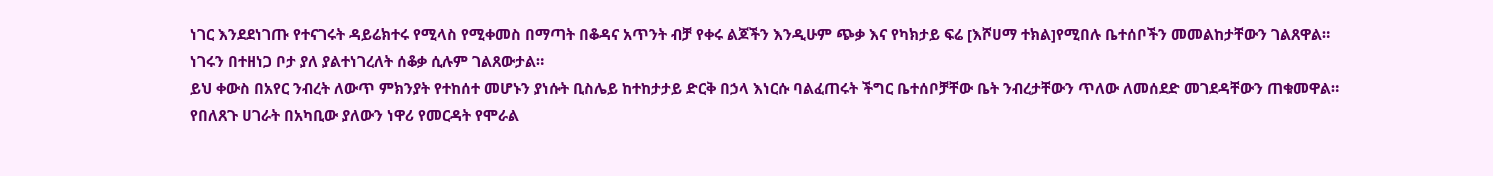ነገር እንደደነገጡ የተናገሩት ዳይሬክተሩ የሚላስ የሚቀመስ በማጣት በቆዳና አጥንት ብቻ የቀሩ ልጆችን እንዲሁም ጭቃ እና የካክታይ ፍሬ [እሾሀማ ተክል]የሚበሉ ቤተሰቦችን መመልከታቸውን ገልጸዋል።
ነገሩን በተዘነጋ ቦታ ያለ ያልተነገረለት ሰቆቃ ሲሉም ገልጸውታል።
ይህ ቀውስ በአየር ንብረት ለውጥ ምክንያት የተከሰተ መሆኑን ያነሱት ቢስሌይ ከተከታታይ ድርቅ በኃላ እነርሱ ባልፈጠሩት ችግር ቤተሰቦቻቸው ቤት ንብረታቸውን ጥለው ለመሰደድ መገደዳቸውን ጠቁመዋል።
የበለጸጉ ሀገራት በአካቢው ያለውን ነዋሪ የመርዳት የሞራል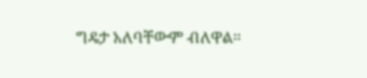ግዴታ አለባቸውም ብለዋል።